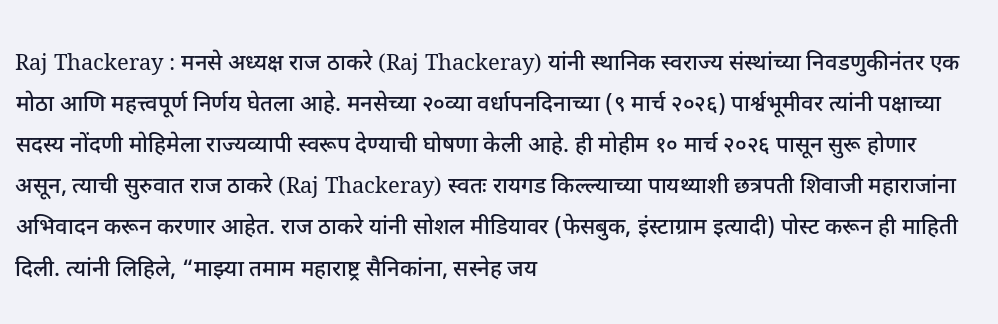Raj Thackeray : मनसे अध्यक्ष राज ठाकरे (Raj Thackeray) यांनी स्थानिक स्वराज्य संस्थांच्या निवडणुकीनंतर एक मोठा आणि महत्त्वपूर्ण निर्णय घेतला आहे. मनसेच्या २०व्या वर्धापनदिनाच्या (९ मार्च २०२६) पार्श्वभूमीवर त्यांनी पक्षाच्या सदस्य नोंदणी मोहिमेला राज्यव्यापी स्वरूप देण्याची घोषणा केली आहे. ही मोहीम १० मार्च २०२६ पासून सुरू होणार असून, त्याची सुरुवात राज ठाकरे (Raj Thackeray) स्वतः रायगड किल्ल्याच्या पायथ्याशी छत्रपती शिवाजी महाराजांना अभिवादन करून करणार आहेत. राज ठाकरे यांनी सोशल मीडियावर (फेसबुक, इंस्टाग्राम इत्यादी) पोस्ट करून ही माहिती दिली. त्यांनी लिहिले, “माझ्या तमाम महाराष्ट्र सैनिकांना, सस्नेह जय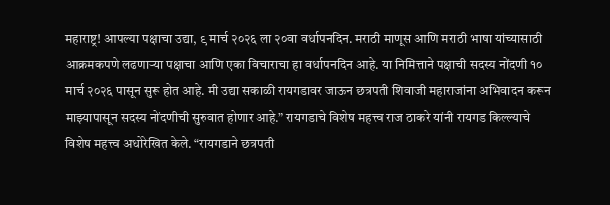महाराष्ट्र! आपल्या पक्षाचा उद्या, ९ मार्च २०२६ ला २०वा वर्धापनदिन. मराठी माणूस आणि मराठी भाषा यांच्यासाठी आक्रमकपणे लढणाऱ्या पक्षाचा आणि एका विचाराचा हा वर्धापनदिन आहे. या निमित्ताने पक्षाची सदस्य नोंदणी १० मार्च २०२६ पासून सुरू होत आहे. मी उद्या सकाळी रायगडावर जाऊन छत्रपती शिवाजी महाराजांना अभिवादन करून माझ्यापासून सदस्य नोंदणीची सुरुवात होणार आहे.” रायगडाचे विशेष महत्त्व राज ठाकरे यांनी रायगड किल्ल्याचे विशेष महत्त्व अधोरेखित केले. “रायगडाने छत्रपती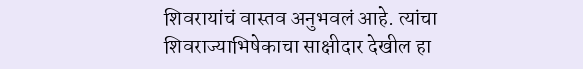शिवरायांचं वास्तव अनुभवलं आहे. त्यांचा शिवराज्याभिषेकाचा साक्षीदार देखील हा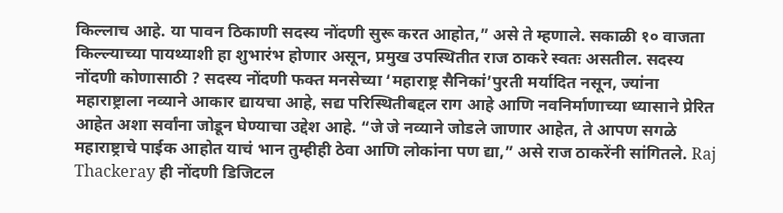किल्लाच आहे. या पावन ठिकाणी सदस्य नोंदणी सुरू करत आहोत,” असे ते म्हणाले. सकाळी १० वाजता किल्ल्याच्या पायथ्याशी हा शुभारंभ होणार असून, प्रमुख उपस्थितीत राज ठाकरे स्वतः असतील. सदस्य नोंदणी कोणासाठी ? सदस्य नोंदणी फक्त मनसेच्या ‘महाराष्ट्र सैनिकां’पुरती मर्यादित नसून, ज्यांना महाराष्ट्राला नव्याने आकार द्यायचा आहे, सद्य परिस्थितीबद्दल राग आहे आणि नवनिर्माणाच्या ध्यासाने प्रेरित आहेत अशा सर्वांना जोडून घेण्याचा उद्देश आहे. “जे जे नव्याने जोडले जाणार आहेत, ते आपण सगळे महाराष्ट्राचे पाईक आहोत याचं भान तुम्हीही ठेवा आणि लोकांना पण द्या,” असे राज ठाकरेंनी सांगितले. Raj Thackeray ही नोंदणी डिजिटल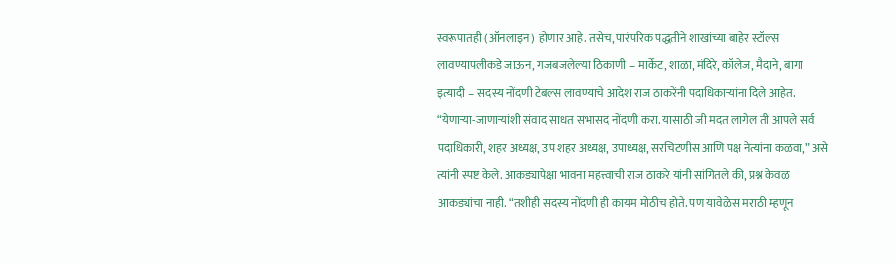स्वरूपातही (ऑनलाइन) होणार आहे. तसेच, पारंपरिक पद्धतीने शाखांच्या बाहेर स्टॉल्स लावण्यापलीकडे जाऊन, गजबजलेल्या ठिकाणी – मार्केट, शाळा, मंदिरे, कॉलेज, मैदाने, बागा इत्यादी – सदस्य नोंदणी टेबल्स लावण्याचे आदेश राज ठाकरेंनी पदाधिकाऱ्यांना दिले आहेत. “येणाऱ्या-जाणाऱ्यांशी संवाद साधत सभासद नोंदणी करा. यासाठी जी मदत लागेल ती आपले सर्व पदाधिकारी, शहर अध्यक्ष, उप शहर अध्यक्ष, उपाध्यक्ष, सरचिटणीस आणि पक्ष नेत्यांना कळवा,” असे त्यांनी स्पष्ट केले. आकड्यापेक्षा भावना महत्त्वाची राज ठाकरे यांनी सांगितले की, प्रश्न केवळ आकड्यांचा नाही. “तशीही सदस्य नोंदणी ही कायम मोठीच होते. पण यावेळेस मराठी म्हणून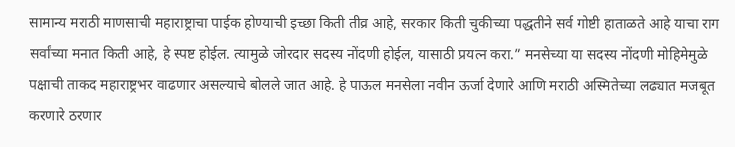सामान्य मराठी माणसाची महाराष्ट्राचा पाईक होण्याची इच्छा किती तीव्र आहे, सरकार किती चुकीच्या पद्धतीने सर्व गोष्टी हाताळते आहे याचा राग सर्वांच्या मनात किती आहे, हे स्पष्ट होईल. त्यामुळे जोरदार सदस्य नोंदणी होईल, यासाठी प्रयत्न करा.” मनसेच्या या सदस्य नोंदणी मोहिमेमुळे पक्षाची ताकद महाराष्ट्रभर वाढणार असल्याचे बोलले जात आहे. हे पाऊल मनसेला नवीन ऊर्जा देणारे आणि मराठी अस्मितेच्या लढ्यात मजबूत करणारे ठरणार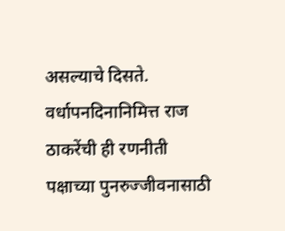असल्याचे दिसते. वर्धापनदिनानिमित्त राज ठाकरेंची ही रणनीती पक्षाच्या पुनरुज्जीवनासाठी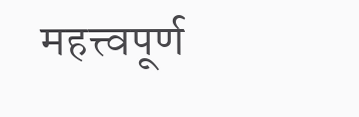महत्त्वपूर्ण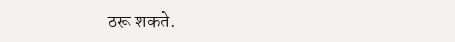ठरू शकते.